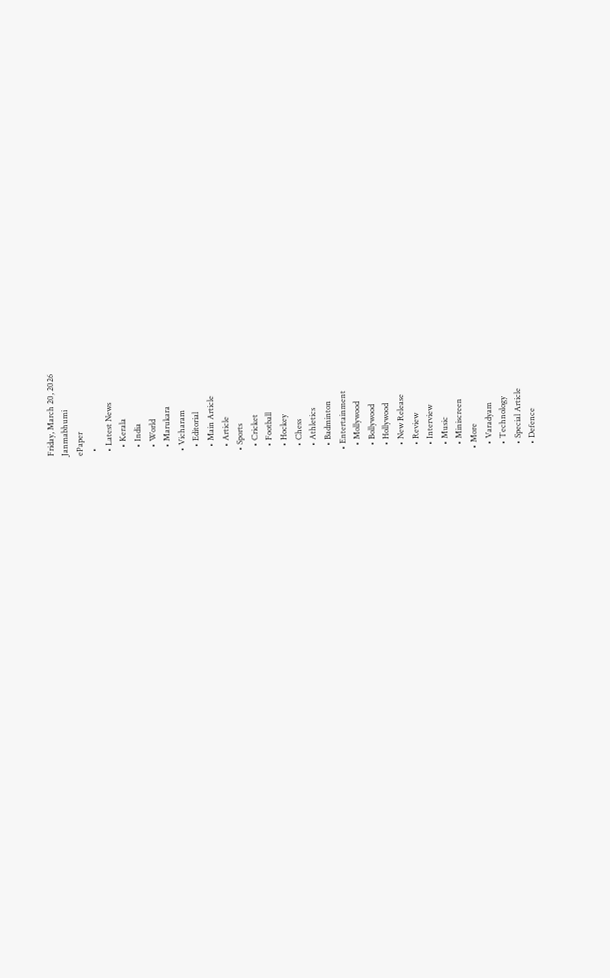Friday, March 20, 2026
Janmabhumi
ePaper
  •
  • Latest News
    • Kerala
    • India
    • World
    • Marukara
  • Vicharam
    • Editorial
    • Main Article
    • Article
  • Sports
    • Cricket
    • Football
    • Hockey
    • Chess
    • Athletics
    • Badminton
  • Entertainment
    • Mollywood
    • Bollywood
    • Hollywood
    • New Release
    • Review
    • Interview
    • Music
    • Miniscreen
  • More
    • Varadyam
    • Technology
    • Special Article
    • Defence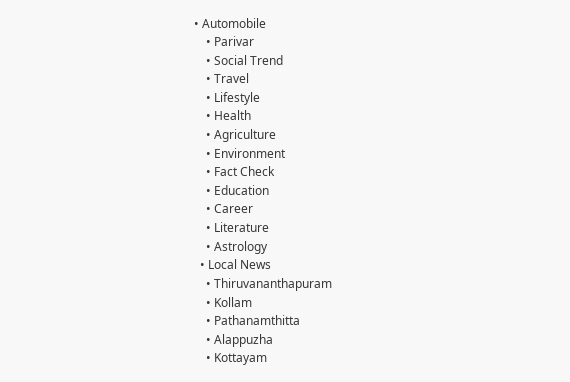• Automobile
    • Parivar
    • Social Trend
    • Travel
    • Lifestyle
    • Health
    • Agriculture
    • Environment
    • Fact Check
    • Education
    • Career
    • Literature
    • Astrology
  • Local News
    • Thiruvananthapuram
    • Kollam
    • Pathanamthitta
    • Alappuzha
    • Kottayam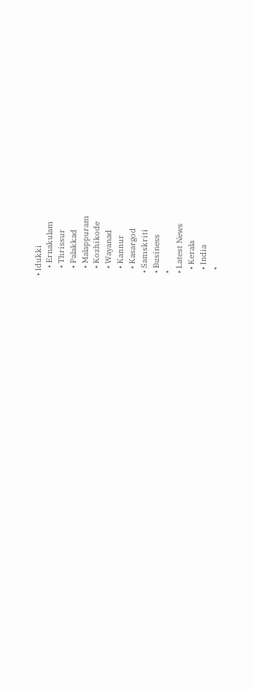• Idukki
    • Ernakulam
    • Thrissur
    • Palakkad
    • Malappuram
    • Kozhikode
    • Wayanad
    • Kannur
    • Kasargod
  • Samskriti
  • Business
  •
  • Latest News
    • Kerala
    • India
    •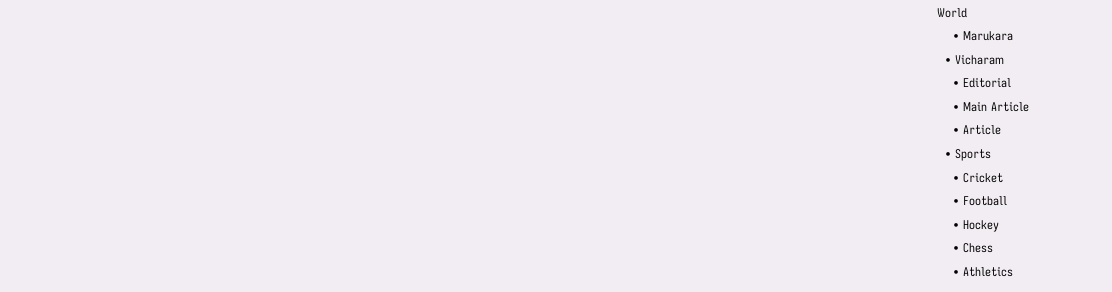World
    • Marukara
  • Vicharam
    • Editorial
    • Main Article
    • Article
  • Sports
    • Cricket
    • Football
    • Hockey
    • Chess
    • Athletics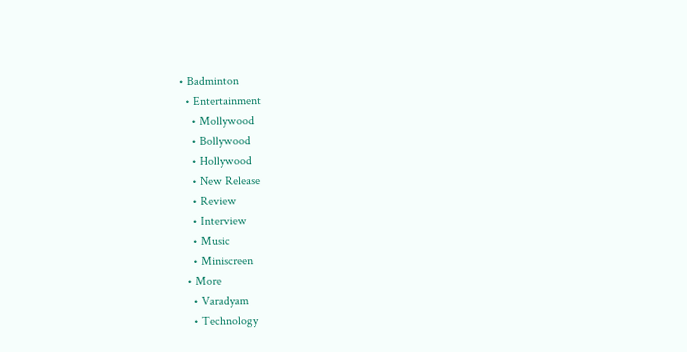• Badminton
  • Entertainment
    • Mollywood
    • Bollywood
    • Hollywood
    • New Release
    • Review
    • Interview
    • Music
    • Miniscreen
  • More
    • Varadyam
    • Technology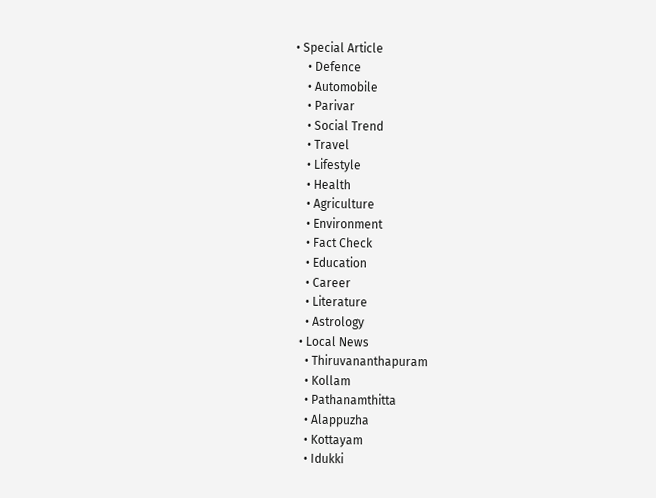• Special Article
    • Defence
    • Automobile
    • Parivar
    • Social Trend
    • Travel
    • Lifestyle
    • Health
    • Agriculture
    • Environment
    • Fact Check
    • Education
    • Career
    • Literature
    • Astrology
  • Local News
    • Thiruvananthapuram
    • Kollam
    • Pathanamthitta
    • Alappuzha
    • Kottayam
    • Idukki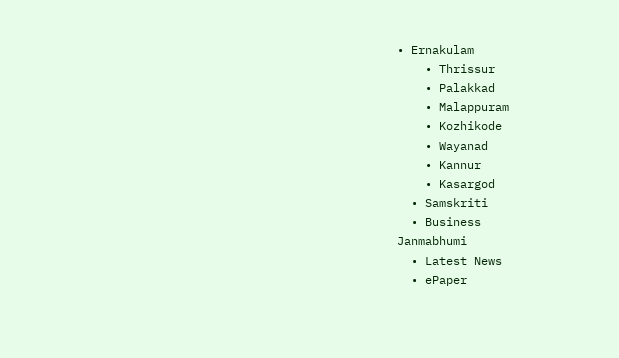• Ernakulam
    • Thrissur
    • Palakkad
    • Malappuram
    • Kozhikode
    • Wayanad
    • Kannur
    • Kasargod
  • Samskriti
  • Business
Janmabhumi
  • Latest News
  • ePaper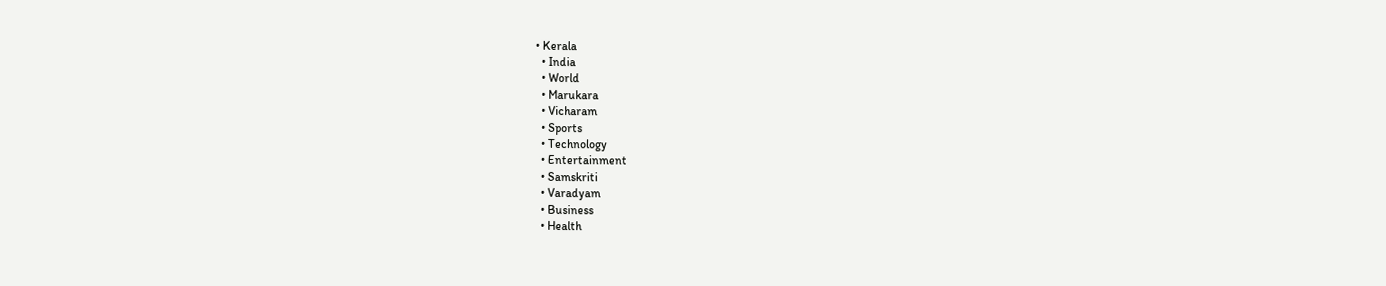• Kerala
  • India
  • World
  • Marukara
  • Vicharam
  • Sports
  • Technology
  • Entertainment
  • Samskriti
  • Varadyam
  • Business
  • Health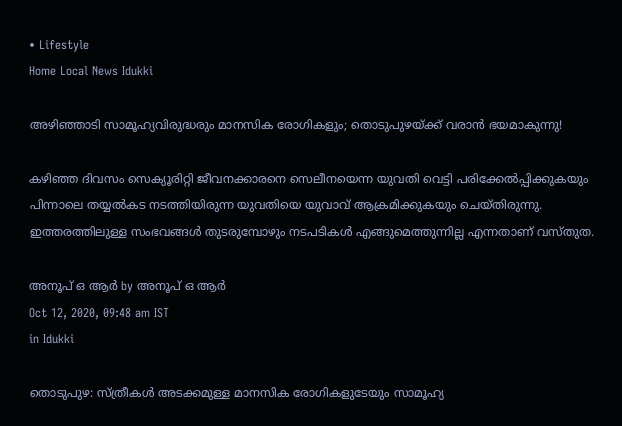• Lifestyle
Home Local News Idukki

അഴിഞ്ഞാടി സാമൂഹ്യവിരുദ്ധരും മാനസിക രോഗികളും; തൊടുപുഴയ്‌ക്ക് വരാന്‍ ഭയമാകുന്നു!

കഴിഞ്ഞ ദിവസം സെക്യൂരിറ്റി ജീവനക്കാരനെ സെലീനയെന്ന യുവതി വെട്ടി പരിക്കേല്‍പ്പിക്കുകയും പിന്നാലെ തയ്യല്‍കട നടത്തിയിരുന്ന യുവതിയെ യുവാവ് ആക്രമിക്കുകയും ചെയ്തിരുന്നു. ഇത്തരത്തിലുള്ള സംഭവങ്ങള്‍ തുടരുമ്പോഴും നടപടികള്‍ എങ്ങുമെത്തുന്നില്ല എന്നതാണ് വസ്തുത.

അനൂപ് ഒ ആര്‍ by അനൂപ് ഒ ആര്‍
Oct 12, 2020, 09:48 am IST
in Idukki

തൊടുപുഴ: സ്ത്രീകള്‍ അടക്കമുള്ള മാനസിക രോഗികളുടേയും സാമൂഹ്യ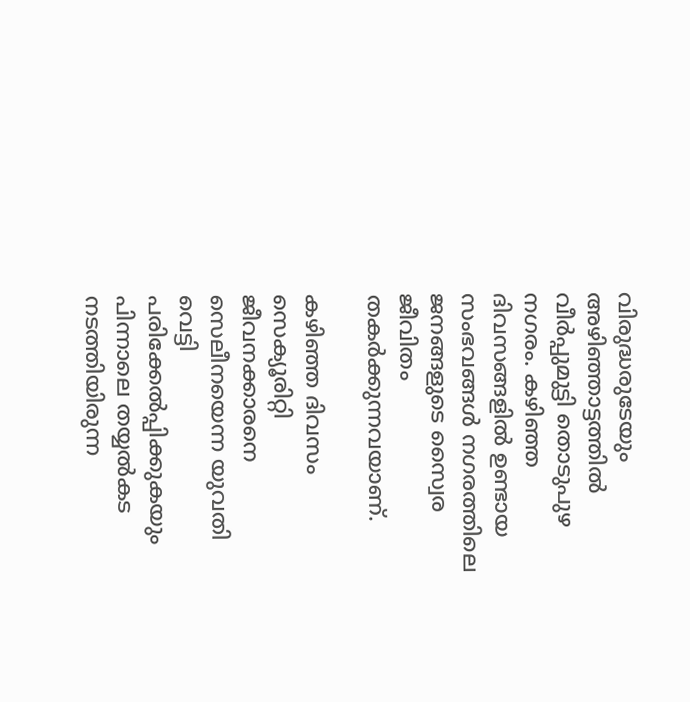വിരുദ്ധരുടേയും അഴിഞ്ഞാട്ടത്തില്‍ വീര്‍പ്പുമുട്ടി തൊടുപുഴ നഗരം. കഴിഞ്ഞ ദിവസങ്ങളില്‍ ഉണ്ടായ സംഭവങ്ങള്‍ നഗരത്തിലെ ജനങ്ങളുടെ സ്വൈര ജീവിതം തകര്‍ക്കുന്നവയാണ്.

കഴിഞ്ഞ ദിവസം സെക്യൂരിറ്റി ജീവനക്കാരനെ സെലീനയെന്ന യുവതി വെട്ടി പരിക്കേല്‍പ്പിക്കുകയും പിന്നാലെ തയ്യല്‍കട നടത്തിയിരുന്ന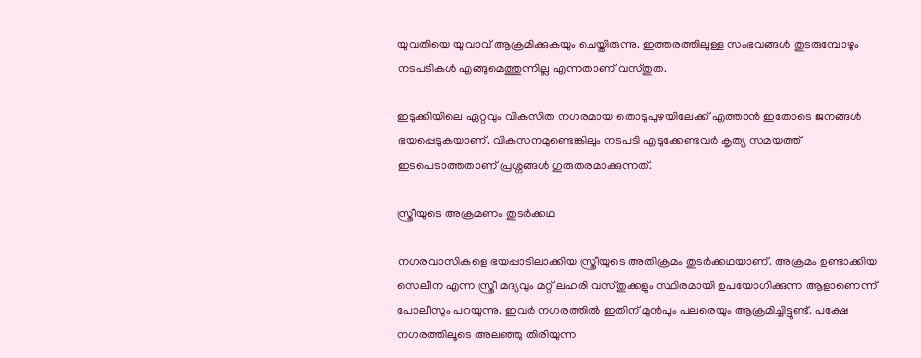യുവതിയെ യുവാവ് ആക്രമിക്കുകയും ചെയ്തിരുന്നു. ഇത്തരത്തിലുള്ള സംഭവങ്ങള്‍ തുടരുമ്പോഴും നടപടികള്‍ എങ്ങുമെത്തുന്നില്ല എന്നതാണ് വസ്തുത.

ഇടുക്കിയിലെ ഏറ്റവും വികസിത നഗരമായ തൊടുപുഴയിലേക്ക് എത്താന്‍ ഇതോടെ ജനങ്ങള്‍ ഭയപ്പെടുകയാണ്. വികസനമുണ്ടെങ്കിലും നടപടി എടുക്കേണ്ടവര്‍ കൃത്യ സമയത്ത് ഇടപെടാത്തതാണ് പ്രശ്നങ്ങള്‍ ഗുരുതരമാക്കുന്നത്.

സ്ത്രീയുടെ അക്രമണം തുടര്‍ക്കഥ

നഗരവാസികളെ ഭയപ്പാടിലാക്കിയ സ്ത്രീയുടെ അതിക്രമം തുടര്‍ക്കഥയാണ്. അക്രമം ഉണ്ടാക്കിയ സെലീന എന്ന സ്ത്രീ മദ്യവും മറ്റ് ലഹരി വസ്തുക്കളും സ്ഥിരമായി ഉപയോഗിക്കുന്ന ആളാണെന്ന് പോലീസും പറയുന്നു. ഇവര്‍ നഗരത്തില്‍ ഇതിന് മുന്‍പും പലരെയും ആക്രമിച്ചിട്ടുണ്ട്. പക്ഷേ നഗരത്തിലൂടെ അലഞ്ഞു തിരിയുന്ന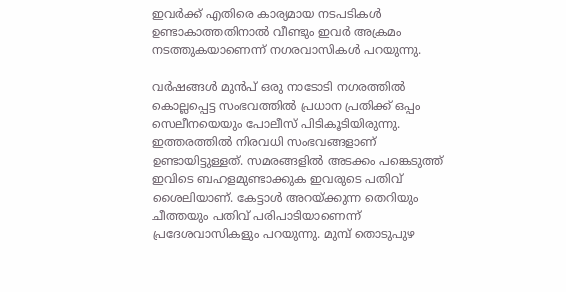ഇവര്‍ക്ക് എതിരെ കാര്യമായ നടപടികള്‍ ഉണ്ടാകാത്തതിനാല്‍ വീണ്ടും ഇവര്‍ അക്രമം നടത്തുകയാണെന്ന് നഗരവാസികള്‍ പറയുന്നു.

വര്‍ഷങ്ങള്‍ മുന്‍പ് ഒരു നാടോടി നഗരത്തില്‍ കൊല്ലപ്പെട്ട സംഭവത്തില്‍ പ്രധാന പ്രതിക്ക് ഒപ്പം സെലീനയെയും പോലീസ് പിടികൂടിയിരുന്നു. ഇത്തരത്തില്‍ നിരവധി സംഭവങ്ങളാണ് ഉണ്ടായിട്ടുള്ളത്. സമരങ്ങളില്‍ അടക്കം പങ്കെടുത്ത് ഇവിടെ ബഹളമുണ്ടാക്കുക ഇവരുടെ പതിവ് ശൈലിയാണ്. കേട്ടാള്‍ അറയ്‌ക്കുന്ന തെറിയും ചീത്തയും പതിവ് പരിപാടിയാണെന്ന് പ്രദേശവാസികളും പറയുന്നു. മുമ്പ് തൊടുപുഴ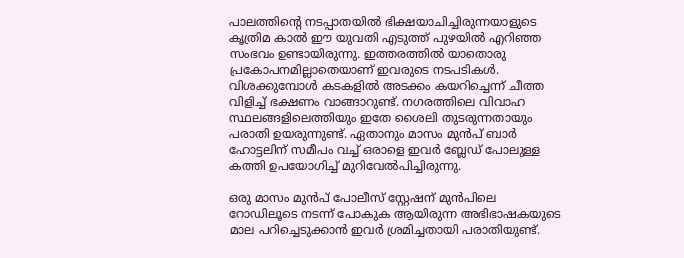പാലത്തിന്റെ നടപ്പാതയില്‍ ഭിക്ഷയാചിച്ചിരുന്നയാളുടെ കൃത്രിമ കാല്‍ ഈ യുവതി എടുത്ത് പുഴയില്‍ എറിഞ്ഞ സംഭവം ഉണ്ടായിരുന്നു. ഇത്തരത്തില്‍ യാതൊരു പ്രകോപനമില്ലാതെയാണ് ഇവരുടെ നടപടികള്‍. വിശക്കുമ്പോള്‍ കടകളില്‍ അടക്കം കയറിച്ചെന്ന് ചീത്ത വിളിച്ച് ഭക്ഷണം വാങ്ങാറുണ്ട്. നഗരത്തിലെ വിവാഹ സ്ഥലങ്ങളിലെത്തിയും ഇതേ ശൈലി തുടരുന്നതായും പരാതി ഉയരുന്നുണ്ട്. ഏതാനും മാസം മുന്‍പ് ബാര്‍ ഹോട്ടലിന് സമീപം വച്ച് ഒരാളെ ഇവര്‍ ബ്ലേഡ് പോലുള്ള കത്തി ഉപയോഗിച്ച് മുറിവേല്‍പിച്ചിരുന്നു.

ഒരു മാസം മുന്‍പ് പോലീസ് സ്റ്റേഷന് മുന്‍പിലെ റോഡിലൂടെ നടന്ന് പോകുക ആയിരുന്ന അഭിഭാഷകയുടെ മാല പറിച്ചെടുക്കാന്‍ ഇവര്‍ ശ്രമിച്ചതായി പരാതിയുണ്ട്.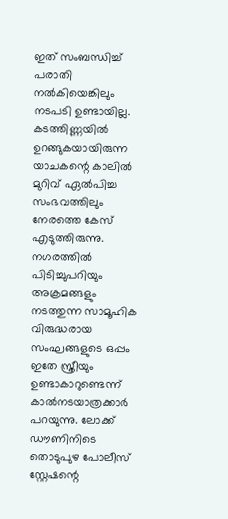ഇത് സംബന്ധിച്ച് പരാതി നല്‍കിയെങ്കിലും നടപടി ഉണ്ടായില്ല. കടത്തിണ്ണയില്‍ ഉറങ്ങുകയായിരുന്ന യാചകന്റെ കാലില്‍ മുറിവ് ഏല്‍പിച്ച സംഭവത്തിലും നേരത്തെ കേസ് എടുത്തിരുന്നു. നഗരത്തില്‍ പിടിച്ചുപറിയും അക്രമങ്ങളും നടത്തുന്ന സാമൂഹിക വിരുദ്ധരായ സംഘങ്ങളുടെ ഒപ്പം ഇതേ സ്ത്രീയും ഉണ്ടാകാറുണ്ടെന്ന് കാല്‍നടയാത്രക്കാര്‍ പറയുന്നു. ലോക്ക് ഡൗണിനിടെ തൊടുപുഴ പോലീസ് സ്റ്റേഷന്റെ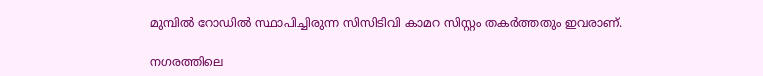മുമ്പില്‍ റോഡില്‍ സ്ഥാപിച്ചിരുന്ന സിസിടിവി കാമറ സിസ്റ്റം തകര്‍ത്തതും ഇവരാണ്.

നഗരത്തിലെ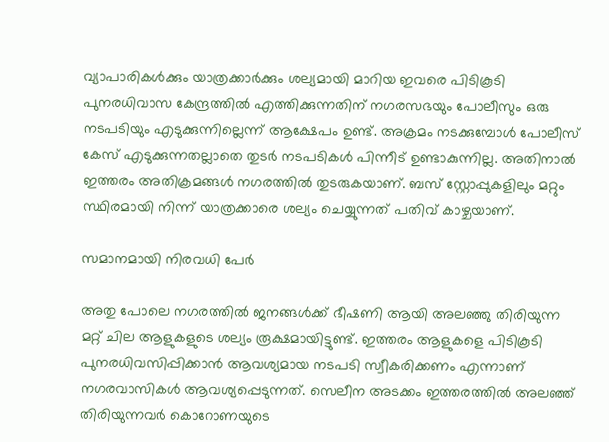വ്യാപാരികള്‍ക്കും യാത്രക്കാര്‍ക്കും ശല്യമായി മാറിയ ഇവരെ പിടികൂടി പുനരധിവാസ കേന്ദ്രത്തില്‍ എത്തിക്കുന്നതിന് നഗരസഭയും പോലീസും ഒരു നടപടിയും എടുക്കുന്നില്ലെന്ന് ആക്ഷേപം ഉണ്ട്. അക്രമം നടക്കുമ്പോള്‍ പോലീസ് കേസ് എടുക്കുന്നതല്ലാതെ തുടര്‍ നടപടികള്‍ പിന്നീട് ഉണ്ടാകുന്നില്ല. അതിനാല്‍ ഇത്തരം അതിക്രമങ്ങള്‍ നഗരത്തില്‍ തുടരുകയാണ്. ബസ് സ്റ്റോപ്പുകളിലും മറ്റും സ്ഥിരമായി നിന്ന് യാത്രക്കാരെ ശല്യം ചെയ്യുന്നത് പതിവ് കാഴ്ചയാണ്.

സമാനമായി നിരവധി പേര്‍

അതു പോലെ നഗരത്തില്‍ ജനങ്ങള്‍ക്ക് ഭീഷണി ആയി അലഞ്ഞു തിരിയുന്ന മറ്റ് ചില ആളുകളുടെ ശല്യം രൂക്ഷമായിട്ടുണ്ട്. ഇത്തരം ആളുകളെ പിടികൂടി പുനരധിവസിപ്പിക്കാന്‍ ആവശ്യമായ നടപടി സ്വീകരിക്കണം എന്നാണ് നഗരവാസികള്‍ ആവശ്യപ്പെടുന്നത്. സെലീന അടക്കം ഇത്തരത്തില്‍ അലഞ്ഞ് തിരിയുന്നവര്‍ കൊറോണയുടെ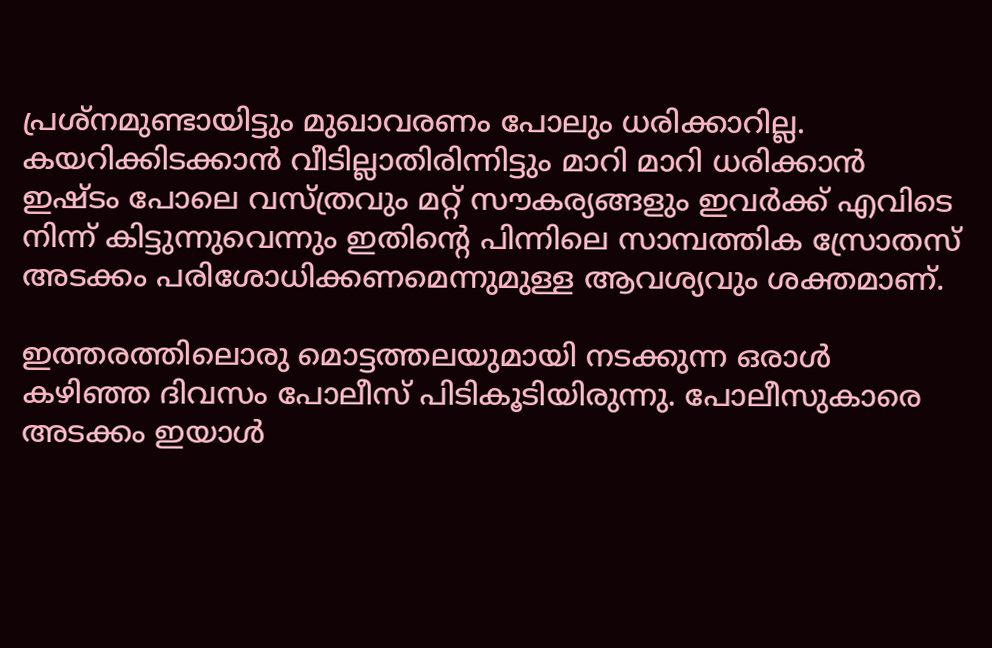പ്രശ്നമുണ്ടായിട്ടും മുഖാവരണം പോലും ധരിക്കാറില്ല. കയറിക്കിടക്കാന്‍ വീടില്ലാതിരിന്നിട്ടും മാറി മാറി ധരിക്കാന്‍ ഇഷ്ടം പോലെ വസ്ത്രവും മറ്റ് സൗകര്യങ്ങളും ഇവര്‍ക്ക് എവിടെ നിന്ന് കിട്ടുന്നുവെന്നും ഇതിന്റെ പിന്നിലെ സാമ്പത്തിക സ്രോതസ് അടക്കം പരിശോധിക്കണമെന്നുമുള്ള ആവശ്യവും ശക്തമാണ്.

ഇത്തരത്തിലൊരു മൊട്ടത്തലയുമായി നടക്കുന്ന ഒരാള്‍ കഴിഞ്ഞ ദിവസം പോലീസ് പിടികൂടിയിരുന്നു. പോലീസുകാരെ അടക്കം ഇയാള്‍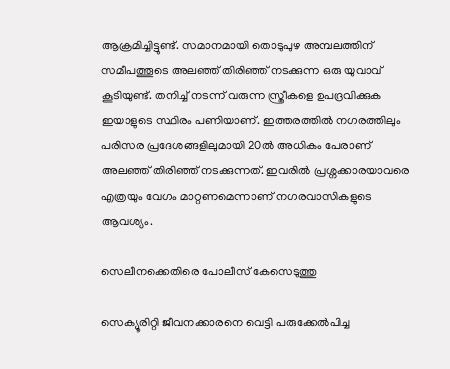ആക്രമിച്ചിട്ടുണ്ട്. സമാനമായി തൊടുപുഴ അമ്പലത്തിന് സമീപത്തൂടെ അലഞ്ഞ് തിരിഞ്ഞ് നടക്കുന്ന ഒരു യുവാവ് കൂടിയുണ്ട്. തനിച്ച് നടന്ന് വരുന്ന സ്ത്രീകളെ ഉപദ്രവിക്കുക ഇയാളുടെ സ്ഥിരം പണിയാണ്. ഇത്തരത്തില്‍ നഗരത്തിലും പരിസര പ്രദേശങ്ങളിലുമായി 20ല്‍ അധികം പേരാണ് അലഞ്ഞ് തിരിഞ്ഞ് നടക്കുന്നത്. ഇവരില്‍ പ്രശ്നക്കാരയാവരെ എത്രയും വേഗം മാറ്റണമെന്നാണ് നഗരവാസികളുടെ ആവശ്യം.

സെലീനക്കെതിരെ പോലീസ് കേസെടുത്തു

സെക്യൂരിറ്റി ജീവനക്കാരനെ വെട്ടി പരുക്കേല്‍പിച്ച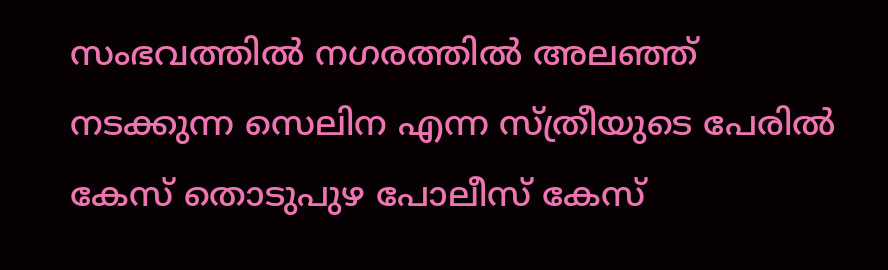സംഭവത്തില്‍ നഗരത്തില്‍ അലഞ്ഞ് നടക്കുന്ന സെലിന എന്ന സ്ത്രീയുടെ പേരില്‍ കേസ് തൊടുപുഴ പോലീസ് കേസ്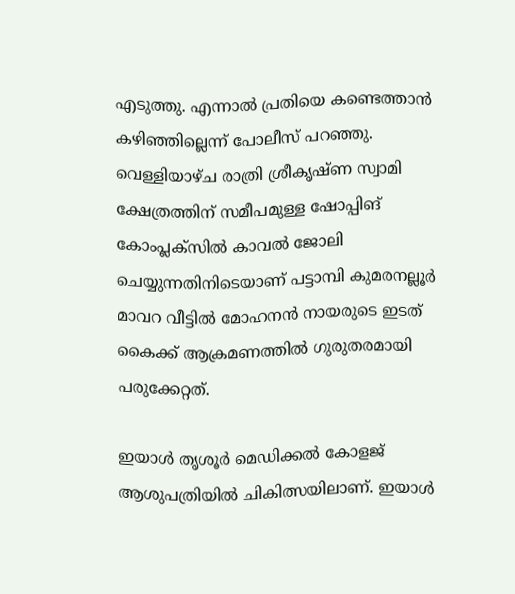എടുത്തു. എന്നാല്‍ പ്രതിയെ കണ്ടെത്താന്‍ കഴിഞ്ഞില്ലെന്ന് പോലീസ് പറഞ്ഞു. വെള്ളിയാഴ്ച രാത്രി ശ്രീകൃഷ്ണ സ്വാമി ക്ഷേത്രത്തിന് സമീപമുള്ള ഷോപ്പിങ് കോംപ്ലക്സില്‍ കാവല്‍ ജോലി ചെയ്യുന്നതിനിടെയാണ് പട്ടാമ്പി കുമരനല്ലൂര്‍ മാവറ വീട്ടില്‍ മോഹനന്‍ നായരുടെ ഇടത് കൈക്ക് ആക്രമണത്തില്‍ ഗുരുതരമായി പരുക്കേറ്റത്.

ഇയാള്‍ തൃശൂര്‍ മെഡിക്കല്‍ കോളജ് ആശുപത്രിയില്‍ ചികിത്സയിലാണ്. ഇയാള്‍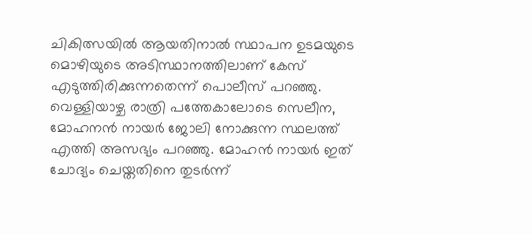ചികിത്സയില്‍ ആയതിനാല്‍ സ്ഥാപന ഉടമയുടെ മൊഴിയുടെ അടിസ്ഥാനത്തിലാണ് കേസ് എടുത്തിരിക്കുന്നതെന്ന് പൊലീസ് പറഞ്ഞു. വെള്ളിയാഴ്ച രാത്രി പത്തേകാലോടെ സെലീന, മോഹനന്‍ നായര്‍ ജോലി നോക്കുന്ന സ്ഥലത്ത് എത്തി അസഭ്യം പറഞ്ഞു. മോഹന്‍ നായര്‍ ഇത് ചോദ്യം ചെയ്തതിനെ തുടര്‍ന്ന്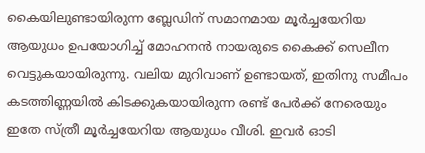കൈയിലുണ്ടായിരുന്ന ബ്ലേഡിന് സമാനമായ മൂര്‍ച്ചയേറിയ ആയുധം ഉപയോഗിച്ച് മോഹനന്‍ നായരുടെ കൈക്ക് സെലീന വെട്ടുകയായിരുന്നു. വലിയ മുറിവാണ് ഉണ്ടായത്, ഇതിനു സമീപം കടത്തിണ്ണയില്‍ കിടക്കുകയായിരുന്ന രണ്ട് പേര്‍ക്ക് നേരെയും ഇതേ സ്ത്രീ മൂര്‍ച്ചയേറിയ ആയുധം വീശി. ഇവര്‍ ഓടി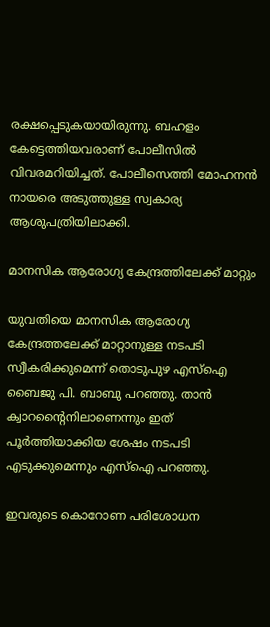രക്ഷപ്പെടുകയായിരുന്നു. ബഹളം കേട്ടെത്തിയവരാണ് പോലീസില്‍ വിവരമറിയിച്ചത്. പോലീസെത്തി മോഹനന്‍ നായരെ അടുത്തുള്ള സ്വകാര്യ ആശുപത്രിയിലാക്കി.

മാനസിക ആരോഗ്യ കേന്ദ്രത്തിലേക്ക് മാറ്റും

യുവതിയെ മാനസിക ആരോഗ്യ കേന്ദ്രത്തലേക്ക് മാറ്റാനുള്ള നടപടി സ്വീകരിക്കുമെന്ന് തൊടുപുഴ എസ്ഐ ബൈജു പി. ബാബു പറഞ്ഞു. താന്‍ ക്വാറന്റൈനിലാണെന്നും ഇത് പൂര്‍ത്തിയാക്കിയ ശേഷം നടപടി എടുക്കുമെന്നും എസ്ഐ പറഞ്ഞു.

ഇവരുടെ കൊറോണ പരിശോധന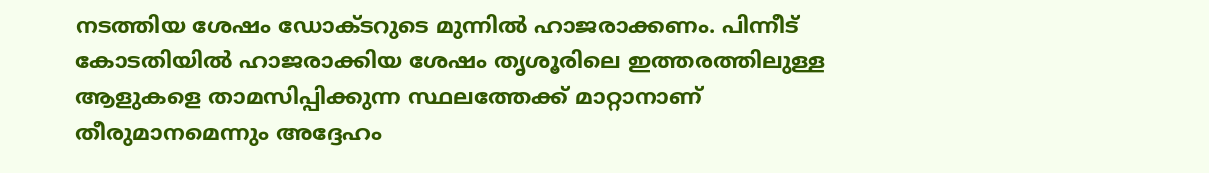നടത്തിയ ശേഷം ഡോക്ടറുടെ മുന്നില്‍ ഹാജരാക്കണം. പിന്നീട് കോടതിയില്‍ ഹാജരാക്കിയ ശേഷം തൃശൂരിലെ ഇത്തരത്തിലുള്ള ആളുകളെ താമസിപ്പിക്കുന്ന സ്ഥലത്തേക്ക് മാറ്റാനാണ് തീരുമാനമെന്നും അദ്ദേഹം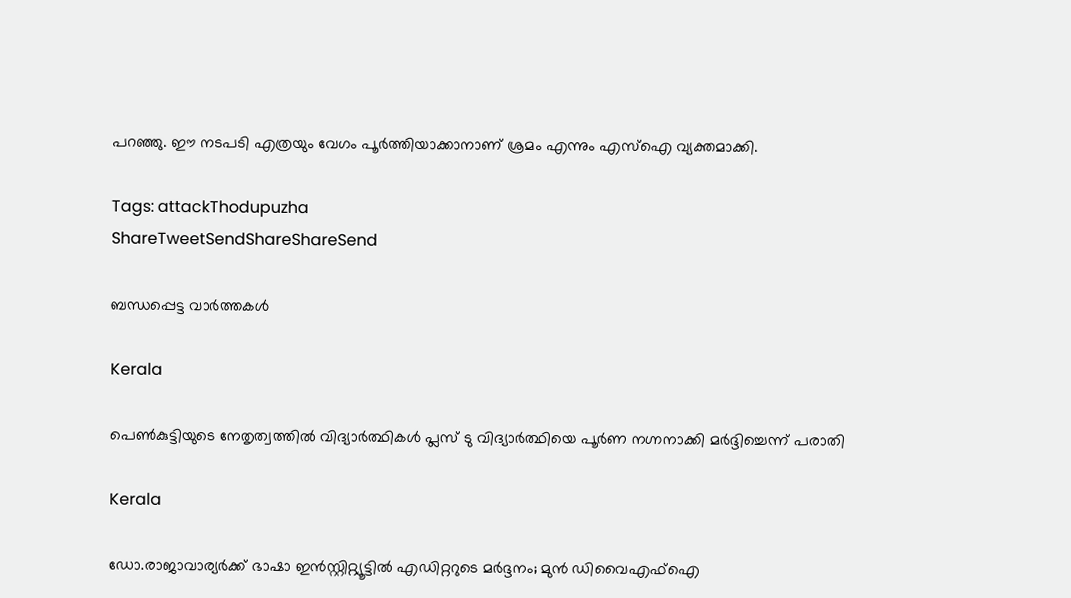പറഞ്ഞു. ഈ നടപടി എത്രയും വേഗം പൂര്‍ത്തിയാക്കാനാണ് ശ്രമം എന്നും എസ്ഐ വ്യക്തമാക്കി.

Tags: attackThodupuzha
ShareTweetSendShareShareSend

ബന്ധപ്പെട്ട വാര്‍ത്തകള്‍

Kerala

പെണ്‍കുട്ടിയുടെ നേതൃത്വത്തില്‍ വിദ്യാര്‍ത്ഥികള്‍ പ്ലസ് ടു വിദ്യാര്‍ത്ഥിയെ പൂര്‍ണ നഗ്നനാക്കി മര്‍ദ്ദിച്ചെന്ന് പരാതി

Kerala

ഡോ.രാജാവാര്യര്‍ക്ക് ഭാഷാ ഇന്‍സ്റ്റിറ്റ്യൂട്ടില്‍ എഡിറ്ററുടെ മര്‍ദ്ദനം; മുന്‍ ഡിവൈഎഫ്ഐ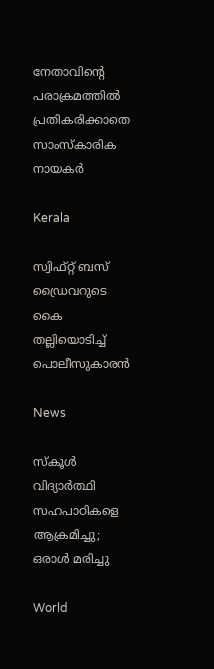നേതാവിന്റെ പരാക്രമത്തിൽ പ്രതികരിക്കാതെ സാംസ്കാരിക നായകർ

Kerala

സ്വിഫ്റ്റ് ബസ് ഡ്രൈവറുടെ കൈ തല്ലിയൊടിച്ച് പൊലീസുകാരന്‍

News

സ്‌കൂൾ വിദ്യാർത്ഥി സഹപാഠികളെ ആക്രമിച്ചു; ഒരാൾ മരിച്ചു

World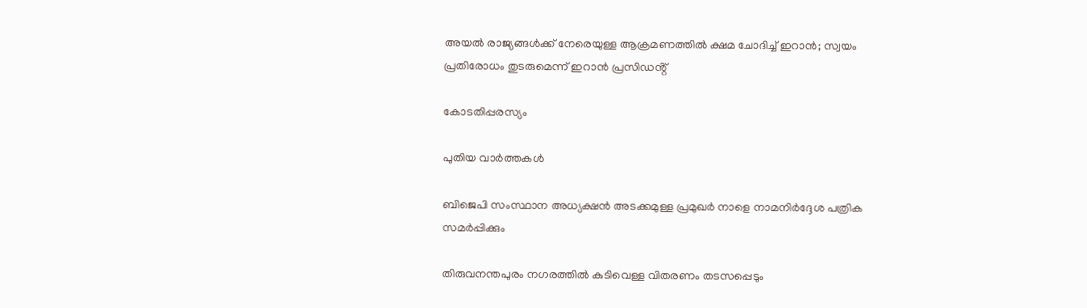അയൽ രാജ്യങ്ങൾക്ക് നേരെയുള്ള ആക്രമണത്തിൽ ക്ഷമ ചോദിച്ച് ഇറാൻ; സ്വയം പ്രതിരോധം തുടരുമെന്ന് ഇറാൻ പ്രസിഡൻ്റ്

കോടതിപ്പരസ്യം

പുതിയ വാര്‍ത്തകള്‍

ബിജെപി സംസ്ഥാന അധ്യക്ഷന്‍ അടക്കമുള്ള പ്രമുഖര്‍ നാളെ നാമനിര്‍ദ്ദേശ പത്രിക സമര്‍പ്പിക്കും

തിരുവനന്തപുരം നഗരത്തില്‍ കുടിവെള്ള വിതരണം തടസപ്പെടും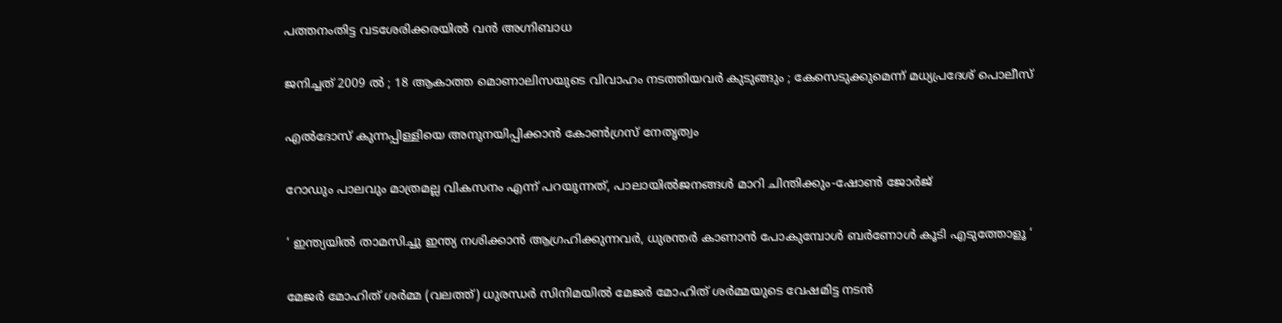പത്തനംതിട്ട വടശേരിക്കരയില്‍ വന്‍ അഗ്നിബാധ

ജനിച്ചത് 2009 ൽ ; 18 ആകാത്ത മൊണാലിസയുടെ വിവാഹം നടത്തിയവർ കുടുങ്ങും ; കേസെടുക്കുമെന്ന് മധ്യപ്രദേശ് പൊലീസ്

എല്‍ദോസ് കുന്നപ്പിള്ളിയെ അനുനയിപ്പിക്കാന്‍ കോണ്‍ഗ്രസ് നേതൃത്വം

റോഡും പാലവും മാത്രമല്ല വികസനം എന്ന് പറയുന്നത്, പാലായില്‍ജനങ്ങള്‍ മാറി ചിന്തിക്കും-ഷോണ്‍ ജോര്‍ജ്

‘ ഇന്ത്യയിൽ താമസിച്ചു ഇന്ത്യ നശിക്കാൻ ആഗ്രഹിക്കുന്നവർ, ധുരന്തർ കാണാൻ പോകുമ്പോൾ ബർണോൾ കൂടി എടുത്തോളൂ ‘

മേജര്‍ മോഹിത് ശര്‍മ്മ (വലത്ത്) ധുരന്ധര്‍ സിനിമയില്‍ മേജര്‍ മോഹിത് ശര്‍മ്മയുടെ വേഷമിട്ട നടന്‍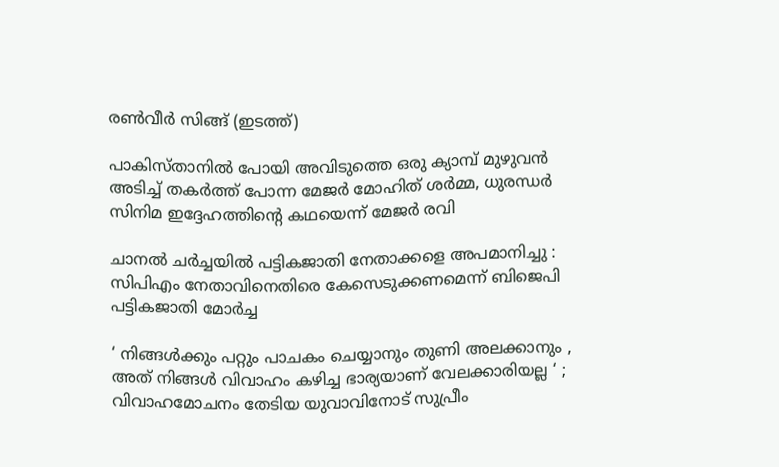രണ്‍വീര്‍ സിങ്ങ് (ഇടത്ത്)

പാകിസ്താനില്‍ പോയി അവിടുത്തെ ഒരു ക്യാമ്പ് മുഴുവന്‍ അടിച്ച് തകര്‍ത്ത് പോന്ന മേജര്‍ മോഹിത് ശര്‍മ്മ, ധുരന്ധര്‍ സിനിമ ഇദ്ദേഹത്തിന്റെ കഥയെന്ന് മേജര്‍ രവി

ചാനല്‍ ചര്‍ച്ചയില്‍ പട്ടികജാതി നേതാക്കളെ അപമാനിച്ചു : സിപിഎം നേതാവിനെതിരെ കേസെടുക്കണമെന്ന് ബിജെപി പട്ടികജാതി മോര്‍ച്ച

‘ നിങ്ങൾക്കും പറ്റും പാചകം ചെയ്യാനും തുണി അലക്കാനും , അത് നിങ്ങൾ വിവാഹം കഴിച്ച ഭാര്യയാണ് വേലക്കാരിയല്ല ‘ ; വിവാഹമോചനം തേടിയ യുവാവിനോട് സുപ്രീം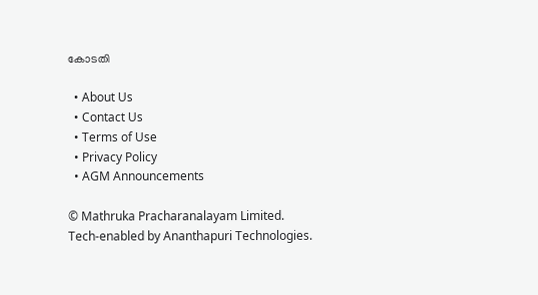കോടതി

  • About Us
  • Contact Us
  • Terms of Use
  • Privacy Policy
  • AGM Announcements

© Mathruka Pracharanalayam Limited.
Tech-enabled by Ananthapuri Technologies.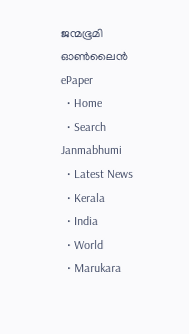ജന്മഭൂമി ഓണ്‍ലൈന്‍
ePaper
  • Home
  • Search Janmabhumi
  • Latest News
  • Kerala
  • India
  • World
  • Marukara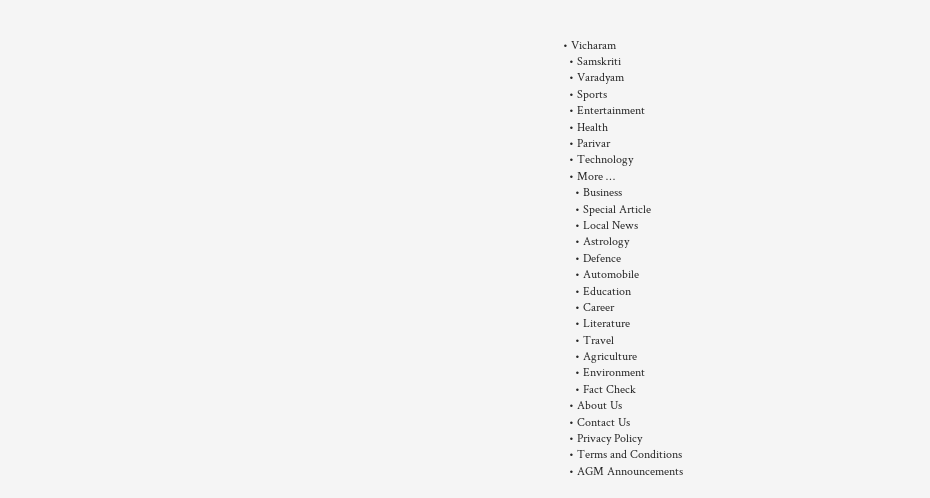• Vicharam
  • Samskriti
  • Varadyam
  • Sports
  • Entertainment
  • Health
  • Parivar
  • Technology
  • More …
    • Business
    • Special Article
    • Local News
    • Astrology
    • Defence
    • Automobile
    • Education
    • Career
    • Literature
    • Travel
    • Agriculture
    • Environment
    • Fact Check
  • About Us
  • Contact Us
  • Privacy Policy
  • Terms and Conditions
  • AGM Announcements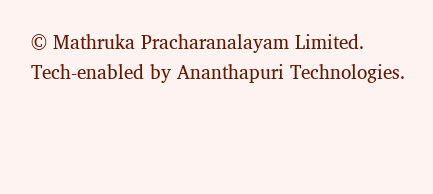© Mathruka Pracharanalayam Limited.
Tech-enabled by Ananthapuri Technologies.